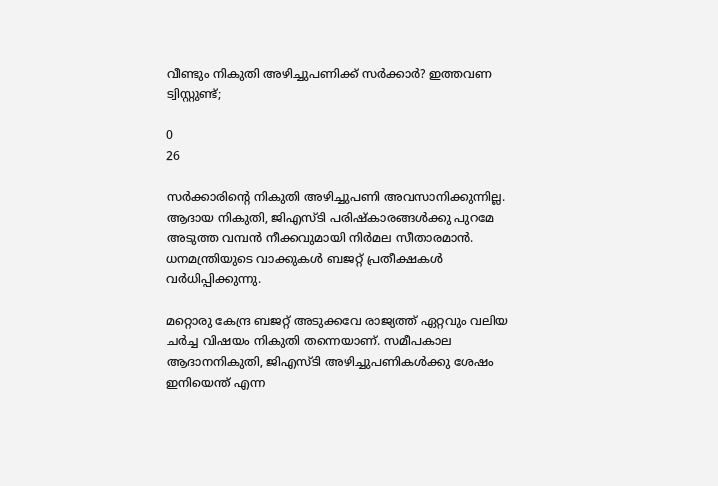വീണ്ടും നികുതി അഴിച്ചുപണിക്ക് സര്‍ക്കാര്‍? ഇത്തവണ ട്വിസ്റ്റുണ്ട്;

0
26

സര്‍ക്കാരിന്റെ നികുതി അഴിച്ചുപണി അവസാനിക്കുന്നില്ല. ആദായ നികുതി, ജിഎസ്ടി പരിഷ്‌കാരങ്ങള്‍ക്കു പുറമേ അടുത്ത വമ്പന്‍ നീക്കവുമായി നിര്‍മല സീതാരമാന്‍. ധനമന്ത്രിയുടെ വാക്കുകള്‍ ബജറ്റ് പ്രതീക്ഷകള്‍ വര്‍ധിപ്പിക്കുന്നു.

മറ്റൊരു കേന്ദ്ര ബജറ്റ് അടുക്കവേ രാജ്യത്ത് ഏറ്റവും വലിയ ചര്‍ച്ച വിഷയം നികുതി തന്നെയാണ്. സമീപകാല ആദാനനികുതി, ജിഎസ്ടി അഴിച്ചുപണികള്‍ക്കു ശേഷം ഇനിയെന്ത് എന്ന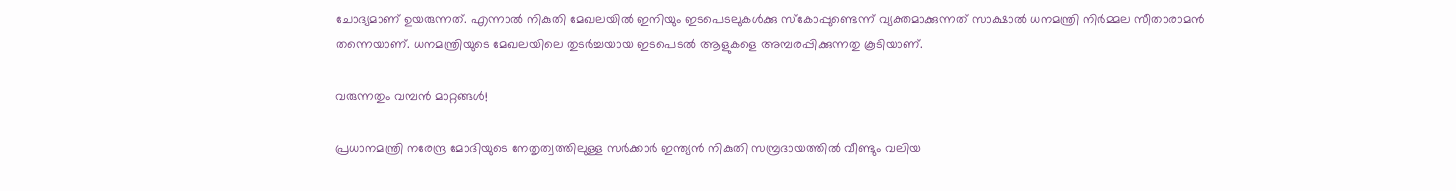ചോദ്യമാണ് ഉയരുന്നത്. എന്നാല്‍ നികുതി മേഖലയില്‍ ഇനിയും ഇടപെടലുകള്‍ക്കു സ്‌കോപ്പുണ്ടെന്ന് വ്യക്തമാക്കുന്നത് സാക്ഷാല്‍ ധനമന്ത്രി നിര്‍മ്മല സീതാരാമന്‍ തന്നെയാണ്. ധനമന്ത്രിയുടെ മേഖലയിലെ തുടര്‍ച്ചയായ ഇടപെടല്‍ ആളുകളെ അമ്പരപ്പിക്കുന്നതു കൂടിയാണ്.

വരുന്നതും വമ്പന്‍ മാറ്റങ്ങള്‍!

പ്രധാനമന്ത്രി നരേന്ദ്ര മോദിയുടെ നേതൃത്വത്തിലുള്ള സര്‍ക്കാര്‍ ഇന്ത്യന്‍ നികുതി സമ്പ്രദായത്തില്‍ വീണ്ടും വലിയ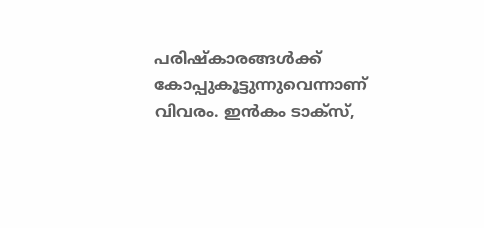പരിഷ്‌കാരങ്ങള്‍ക്ക് കോപ്പുകൂട്ടുന്നുവെന്നാണ് വിവരം. ഇന്‍കം ടാക്‌സ്,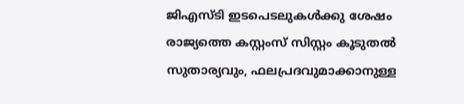ജിഎസ്ടി ഇടപെടലുകള്‍ക്കു ശേഷം രാജ്യത്തെ കസ്റ്റംസ് സിസ്റ്റം കൂടുതല്‍ സുതാര്യവും, ഫലപ്രദവുമാക്കാനുള്ള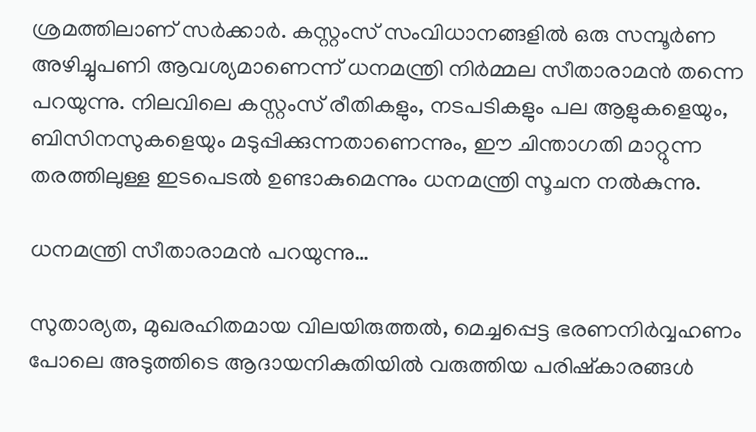ശ്രമത്തിലാണ് സര്‍ക്കാര്‍. കസ്റ്റംസ് സംവിധാനങ്ങളില്‍ ഒരു സമ്പൂര്‍ണ അഴിച്ചുപണി ആവശ്യമാണെന്ന് ധനമന്ത്രി നിര്‍മ്മല സീതാരാമന്‍ തന്നെ പറയുന്നു. നിലവിലെ കസ്റ്റംസ് രീതികളും, നടപടികളും പല ആളുകളെയും, ബിസിനസുകളെയും മടുപ്പിക്കുന്നതാണെന്നും, ഈ ചിന്താഗതി മാറ്റുന്ന തരത്തിലുള്ള ഇടപെടല്‍ ഉണ്ടാകുമെന്നും ധനമന്ത്രി സൂചന നല്‍കുന്നു.

ധനമന്ത്രി സീതാരാമന്‍ പറയുന്നു…

സുതാര്യത, മുഖരഹിതമായ വിലയിരുത്തല്‍, മെച്ചപ്പെട്ട ഭരണനിര്‍വ്വഹണം പോലെ അടുത്തിടെ ആദായനികുതിയില്‍ വരുത്തിയ പരിഷ്‌കാരങ്ങള്‍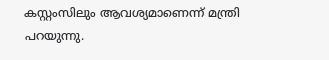കസ്റ്റംസിലും ആവശ്യമാണെന്ന് മന്ത്രി പറയുന്നു.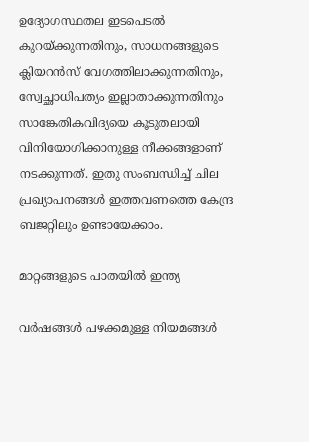ഉദ്യോഗസ്ഥതല ഇടപെടല്‍ കുറയ്ക്കുന്നതിനും, സാധനങ്ങളുടെ ക്ലിയറന്‍സ് വേഗത്തിലാക്കുന്നതിനും, സ്വേച്ഛാധിപത്യം ഇല്ലാതാക്കുന്നതിനും സാങ്കേതികവിദ്യയെ കൂടുതലായി വിനിയോഗിക്കാനുള്ള നീക്കങ്ങളാണ് നടക്കുന്നത്. ഇതു സംബന്ധിച്ച് ചില പ്രഖ്യാപനങ്ങള്‍ ഇത്തവണത്തെ കേന്ദ്ര ബജറ്റിലും ഉണ്ടായേക്കാം.

മാറ്റങ്ങളുടെ പാതയില്‍ ഇന്ത്യ

വര്‍ഷങ്ങള്‍ പഴക്കമുള്ള നിയമങ്ങള്‍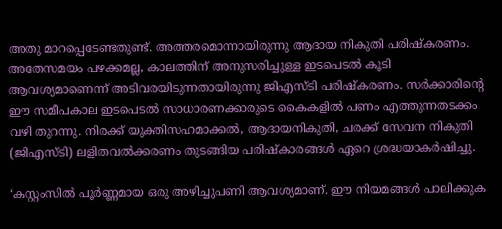അതു മാറപ്പെടേണ്ടതുണ്ട്. അത്തരമൊന്നായിരുന്നു ആദായ നികുതി പരിഷ്‌കരണം. അതേസമയം പഴക്കമല്ല, കാലത്തിന് അനുസരിച്ചുള്ള ഇടപെടല്‍ കൂടി ആവശ്യമാണെന്ന് അടിവരയിടുന്നതായിരുന്നു ജിഎസ്ടി പരിഷ്‌കരണം. സര്‍ക്കാരിന്റെ ഈ സമീപകാല ഇടപെടല്‍ സാധാരണക്കാരുടെ കൈകളില്‍ പണം എത്തുന്നതടക്കം വഴി തുറന്നു. നിരക്ക് യുക്തിസഹമാക്കല്‍, ആദായനികുതി, ചരക്ക് സേവന നികുതി (ജിഎസ്ടി) ലളിതവല്‍ക്കരണം തുടങ്ങിയ പരിഷ്‌കാരങ്ങള്‍ ഏറെ ശ്രദ്ധയാകര്‍ഷിച്ചു.

‘കസ്റ്റംസില്‍ പൂര്‍ണ്ണമായ ഒരു അഴിച്ചുപണി ആവശ്യമാണ്. ഈ നിയമങ്ങള്‍ പാലിക്കുക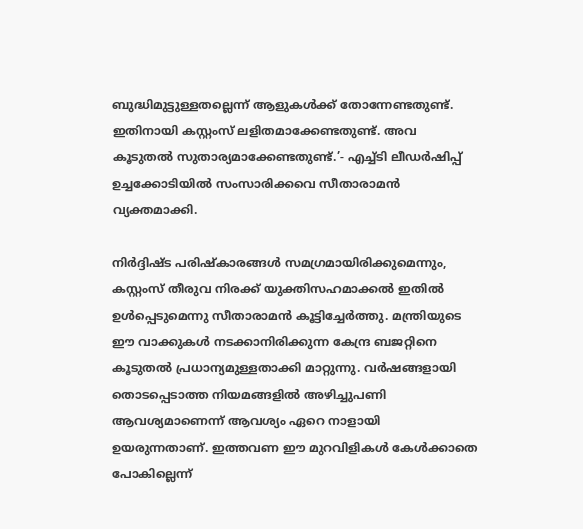ബുദ്ധിമുട്ടുള്ളതല്ലെന്ന് ആളുകള്‍ക്ക് തോന്നേണ്ടതുണ്ട്. ഇതിനായി കസ്റ്റംസ് ലളിതമാക്കേണ്ടതുണ്ട്. അവ കൂടുതല്‍ സുതാര്യമാക്കേണ്ടതുണ്ട്.’- എച്ച്ടി ലീഡര്‍ഷിപ്പ് ഉച്ചക്കോടിയില്‍ സംസാരിക്കവെ സീതാരാമന്‍ വ്യക്തമാക്കി.

നിര്‍ദ്ദിഷ്ട പരിഷ്‌കാരങ്ങള്‍ സമഗ്രമായിരിക്കുമെന്നും, കസ്റ്റംസ് തീരുവ നിരക്ക് യുക്തിസഹമാക്കല്‍ ഇതില്‍ ഉള്‍പ്പെടുമെന്നു സീതാരാമന്‍ കൂട്ടിച്ചേര്‍ത്തു. മന്ത്രിയുടെ ഈ വാക്കുകള്‍ നടക്കാനിരിക്കുന്ന കേന്ദ്ര ബജറ്റിനെ കൂടുതല്‍ പ്രധാന്യമുള്ളതാക്കി മാറ്റുന്നു. വര്‍ഷങ്ങളായി തൊടപ്പെടാത്ത നിയമങ്ങളില്‍ അഴിച്ചുപണി ആവശ്യമാണെന്ന് ആവശ്യം ഏറെ നാളായി ഉയരുന്നതാണ്. ഇത്തവണ ഈ മുറവിളികള്‍ കേള്‍ക്കാതെ പോകില്ലെന്ന്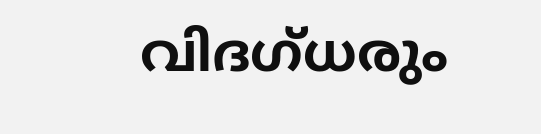വിദഗ്ധരും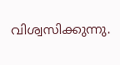വിശ്വസിക്കുന്നു.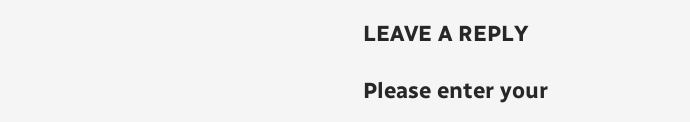LEAVE A REPLY

Please enter your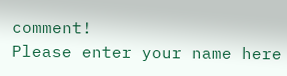comment!
Please enter your name here